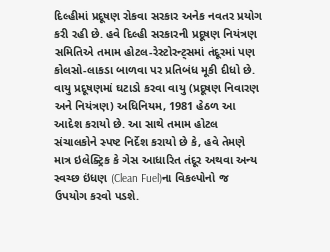દિલ્હીમાં પ્રદૂષણ રોકવા સરકાર અનેક નવતર પ્રયોગ કરી રહી છે. હવે દિલ્હી સરકારની પ્રદૂષણ નિયંત્રણ સમિતિએ તમામ હોટલ-રેસ્ટોરન્ટ્સમાં તંદૂરમાં પણ કોલસો-લાકડા બાળવા પર પ્રતિબંધ મૂકી દીધો છે.
વાયુ પ્રદૂષણમાં ઘટાડો કરવા વાયુ (પ્રદૂષણ નિવારણ અને નિયંત્રણ) અધિનિયમ, 1981 હેઠળ આ આદેશ કરાયો છે. આ સાથે તમામ હોટલ સંચાલકોને સ્પષ્ટ નિર્દેશ કરાયો છે કે, હવે તેમણે માત્ર ઇલેક્ટ્રિક કે ગેસ આધારિત તંદૂર અથવા અન્ય સ્વચ્છ ઇંધણ (Clean Fuel)ના વિકલ્પોનો જ ઉપયોગ કરવો પડશે.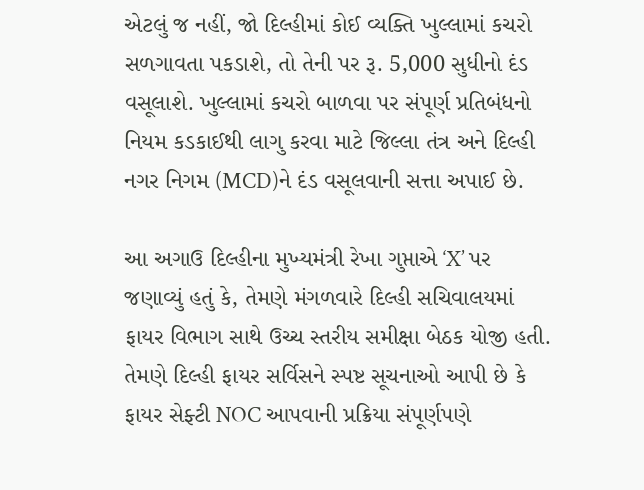એટલું જ નહીં, જો દિલ્હીમાં કોઈ વ્યક્તિ ખુલ્લામાં કચરો સળગાવતા પકડાશે, તો તેની પર રૂ. 5,000 સુધીનો દંડ વસૂલાશે. ખુલ્લામાં કચરો બાળવા પર સંપૂર્ણ પ્રતિબંધનો નિયમ કડકાઈથી લાગુ કરવા માટે જિલ્લા તંત્ર અને દિલ્હી નગર નિગમ (MCD)ને દંડ વસૂલવાની સત્તા અપાઈ છે.

આ અગાઉ દિલ્હીના મુખ્યમંત્રી રેખા ગુપ્તાએ ‘X’ પર જણાવ્યું હતું કે, તેમણે મંગળવારે દિલ્હી સચિવાલયમાં ફાયર વિભાગ સાથે ઉચ્ચ સ્તરીય સમીક્ષા બેઠક યોજી હતી. તેમણે દિલ્હી ફાયર સર્વિસને સ્પષ્ટ સૂચનાઓ આપી છે કે ફાયર સેફ્ટી NOC આપવાની પ્રક્રિયા સંપૂર્ણપણે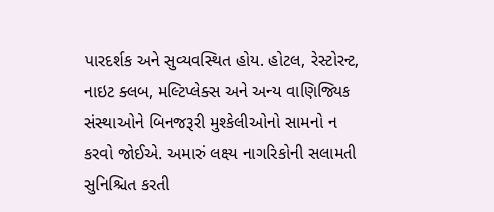પારદર્શક અને સુવ્યવસ્થિત હોય. હોટલ, રેસ્ટોરન્ટ, નાઇટ ક્લબ, મલ્ટિપ્લેક્સ અને અન્ય વાણિજ્યિક સંસ્થાઓને બિનજરૂરી મુશ્કેલીઓનો સામનો ન કરવો જોઈએ. અમારું લક્ષ્ય નાગરિકોની સલામતી સુનિશ્ચિત કરતી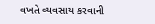વખતે વ્યવસાય કરવાની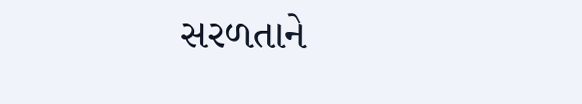સરળતાને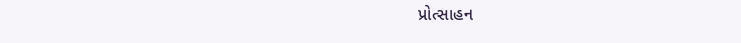પ્રોત્સાહન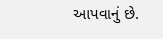આપવાનું છે.